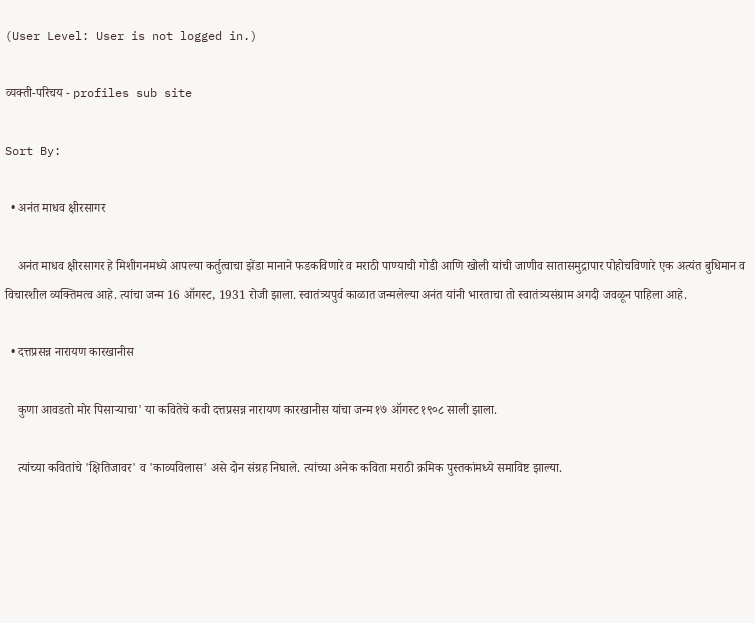(User Level: User is not logged in.)

व्यक्ती-परिचय - profiles sub site

Sort By:

  • अनंत माधव क्षीरसागर

    अनंत माधव क्षीरसागर हे मिशीगनमध्ये आपल्या कर्तुत्वाचा झेंडा मानाने फडकविणारे व मराठी पाण्याची गोडी आणि खोली यांची जाणीव सातासमुद्रापार पोहोचविणारे एक अत्यंत बुधिमान व विचारशील व्यक्तिमत्व आहे. त्यांचा जन्म 16 ऑगस्ट, 1931 रोजी झाला. स्वातंत्र्यपुर्व काळात जन्मलेल्या अनंत यांनी भारताचा तो स्वातंत्र्यसंग्राम अगदी जवळून पाहिला आहे.

  • दत्तप्रसन्न नारायण कारखानीस

    कुणा आवडतो मोर पिसार्‍याचा' या कवितेचे कवी दत्तप्रसन्न नारायण कारखानीस यांचा जन्म १७ ऑगस्ट १९०८ साली झाला.

    त्यांच्या कवितांचे 'क्षितिजावर' व 'काव्यविलास' असे दोन संग्रह निघाले. त्यांच्या अनेक कविता मराठी क्रमिक पुस्तकांमध्ये समाविष्ट झाल्या.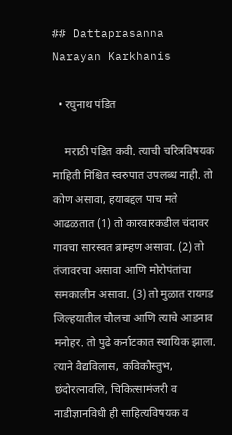## Dattaprasanna Narayan Karkhanis

  • रघुनाथ पंडित

    मराठी पंडित कवी. त्याची चरित्रविषयक माहिती निश्चित स्वरुपात उपलब्ध नाही. तो कोण असावा, हयाबद्दल पाच मते आढळतात (1) तो कारवारकडील चंदावर गावचा सारस्वत ब्राम्हण असावा. (2) तो तंजावरचा असावा आणि मोरोपंतांचा समकालीन असावा. (3) तो मुळात रायगड जिल्हयातील चौलचा आणि त्याचे आडनाव मनोहर. तो पुढे कर्नाटकात स्थायिक झाला. त्याने वैद्यविलास, कविकौस्तुभ, छंदोरत्नावलि, चिकित्सामंजरी व नाडीज्ञानविधी ही साहित्यविषयक व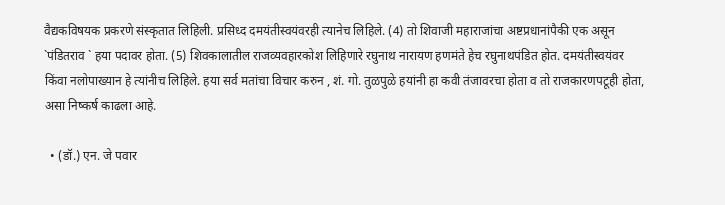वैद्यकविषयक प्रकरणे संस्कृतात लिहिली. प्रसिध्द दमयंतीस्वयंवरही त्यानेच लिहिले. (4) तो शिवाजी महाराजांचा अष्टप्रधानांपैकी एक असून `पंडितराव ` हया पदावर होता. (5) शिवकालातील राजव्यवहारकोश लिहिणारे रघुनाथ नारायण हणमंते हेच रघुनाथपंडित होत. दमयंतीस्वयंवर किंवा नलोपाख्यान हे त्यांनीच लिहिले. हया सर्व मतांचा विचार करुन , शं. गो. तुळपुळे हयांनी हा कवी तंजावरचा होता व तो राजकारणपटूही होता, असा निष्कर्ष काढला आहे.

  • (डॉ.) एन. जे पवार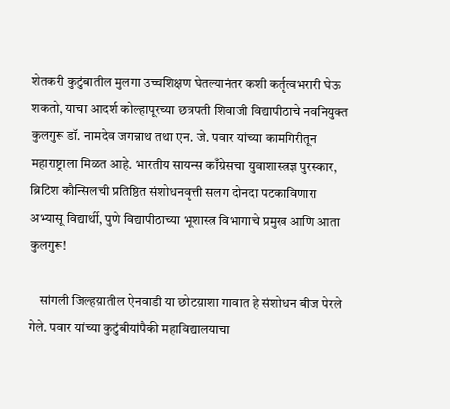शेतकरी कुटुंबातील मुलगा उच्चशिक्षण घेतल्यानंतर कशी कर्तृत्वभरारी घेऊ शकतो, याचा आदर्श कोल्हापूरच्या छत्रपती शिवाजी विद्यापीठाचे नवनियुक्त कुलगुरू डॉ. नामदेव जगन्नाथ तथा एन. जे. पवार यांच्या कामगिरीतून महाराष्ट्राला मिळत आहे. भारतीय सायन्स काँग्रेसचा युवाशास्त्रज्ञ पुरस्कार, ब्रिटिश कौन्सिलची प्रतिष्ठित संशोधनवृत्ती सलग दोनदा पटकाविणारा अभ्यासू विद्यार्थी, पुणे विद्यापीठाच्या भूशास्त्र विभागाचे प्रमुख आणि आता कुलगुरू!

    सांगली जिल्हय़ातील ऐनवाडी या छोटय़ाशा गावात हे संशोधन बीज पेरले गेले. पवार यांच्या कुटुंबीयांपैकी महाविद्यालयाचा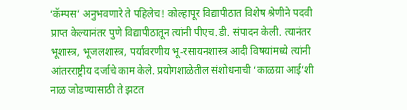‘कॅम्पस’ अनुभवणारे ते पहिलेच! कोल्हापूर विद्यापीठात विशेष श्रेणीने पदवी प्राप्त केल्यानंतर पुणे विद्यापीठातून त्यांनी पीएच.डी. संपादन केली. त्यानंतर भूशास्त्र, भूजलशास्त्र, पर्यावरणीय भू-रसायनशास्त्र आदी विषयांमध्ये त्यांनी आंतरराष्ट्रीय दर्जाचे काम केले. प्रयोगशाळेतील संशोधनाची ‘काळय़ा आई’शी नाळ जोडण्यासाठी ते झटत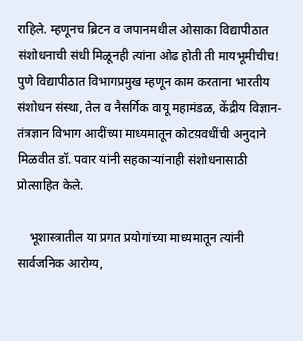राहिले. म्हणूनच ब्रिटन व जपानमधील ओसाका विद्यापीठात संशोधनाची संधी मिळूनही त्यांना ओढ होती ती मायभूमीचीच! पुणे विद्यापीठात विभागप्रमुख म्हणून काम करताना भारतीय संशोधन संस्था, तेल व नैसर्गिक वायू महामंडळ, केंद्रीय विज्ञान-तंत्रज्ञान विभाग आदींच्या माध्यमातून कोटय़वधींची अनुदाने मिळवीत डॉ. पवार यांनी सहकाऱ्यांनाही संशोधनासाठी प्रोत्साहित केले.

    भूशास्त्रातील या प्रगत प्रयोगांच्या माध्यमातून त्यांनी सार्वजनिक आरोग्य,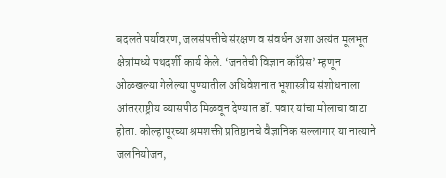बदलते पर्यावरण, जलसंपत्तीचे संरक्षण व संवर्धन अशा अत्यंत मूलभूत क्षेत्रांमध्ये पथदर्शी कार्य केले. ‘जनतेची विज्ञान काँग्रेस’ म्हणून ओळखल्या गेलेल्या पुण्यातील अधिवेशनात भूशास्त्रीय संशोधनाला आंतरराष्ट्रीय व्यासपीठ मिळवून देण्यात डॉ. पवार यांचा मोलाचा वाटा होता. कोल्हापूरच्या श्रमशक्ती प्रतिष्ठानचे वैज्ञानिक सल्लागार या नात्याने जलनियोजन,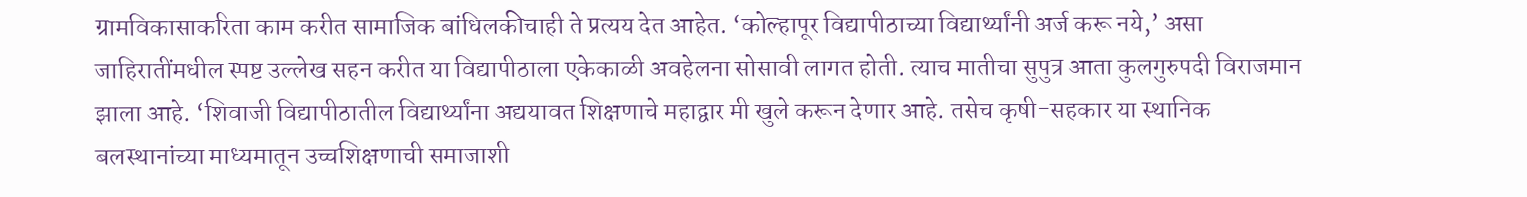ग्रामविकासाकरिता काम करीत सामाजिक बांधिलकीचाही ते प्रत्यय देत आहेत. ‘कोल्हापूर विद्यापीठाच्या विद्यार्थ्यांनी अर्ज करू नये,’ असा जाहिरातींमधील स्पष्ट उल्लेख सहन करीत या विद्यापीठाला एकेकाळी अवहेलना सोसावी लागत होती. त्याच मातीचा सुपुत्र आता कुलगुरुपदी विराजमान झाला आहे. ‘शिवाजी विद्यापीठातील विद्यार्थ्यांना अद्ययावत शिक्षणाचे महाद्वार मी खुले करून देणार आहे. तसेच कृषी-सहकार या स्थानिक बलस्थानांच्या माध्यमातून उच्चशिक्षणाची समाजाशी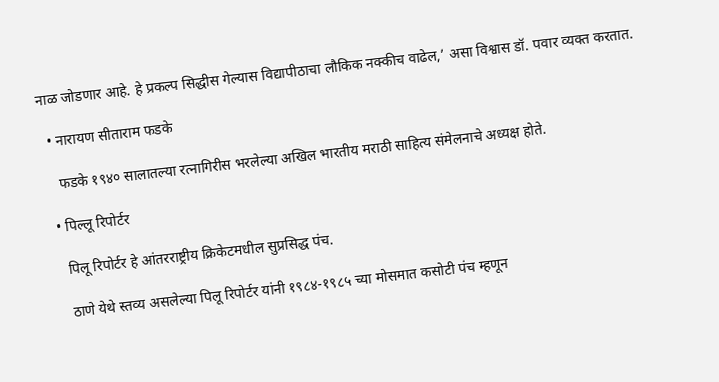नाळ जोडणार आहे. हे प्रकल्प सिद्धीस गेल्यास विद्यापीठाचा लौकिक नक्कीच वाढेल,’ असा विश्वास डॉ. पवार व्यक्त करतात.

  • नारायण सीताराम फडके

    फडके १९४० सालातल्या रत्नागिरीस भरलेल्या अखिल भारतीय मराठी साहित्य संमेलनाचे अध्यक्ष होते.

  • पिल्लू रिपोर्टर

    पिलू रिपोर्टर हे आंतरराष्ट्रीय क्रिकेटमधील सुप्रसिद्ध पंच.

    ठाणे येथे स्तव्य असलेल्या पिलू रिपोर्टर यांनी १९८४-१९८५ च्या मोसमात कसोटी पंच म्हणून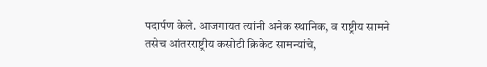पदार्पण केले. आजगायत त्यांनी अनेक स्थानिक, व राष्ट्रीय सामने तसेच आंतरराष्ट्रीय कसोटी क्रिकेट सामन्यांचे,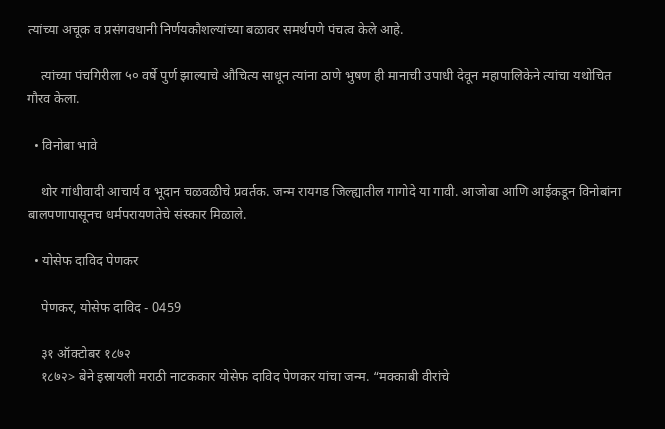त्यांच्या अचूक व प्रसंगवधानी निर्णयकौशल्यांच्या बळावर समर्थपणे पंचत्व केले आहे.

    त्यांच्या पंचगिरीला ५० वर्षे पुर्ण झाल्याचे औचित्य साधून त्यांना ठाणे भुषण ही मानाची उपाधी देवून महापालिकेने त्यांचा यथोचित गौरव केला.

  • विनोबा भावे

    थोर गांधीवादी आचार्य व भूदान चळवळीचे प्रवर्तक. जन्म रायगड जिल्ह्यातील गागोदे या गावी. आजोबा आणि आईकडून विनोबांना बालपणापासूनच धर्मपरायणतेचे संस्कार मिळाले.

  • योसेफ दाविद पेणकर

    पेणकर, योसेफ दाविद - 0459

    ३१ ऑक्टोबर १८७२
    १८७२> बेने इस्रायली मराठी नाटककार योसेफ दाविद पेणकर यांचा जन्म. “मक्काबी वीरांचे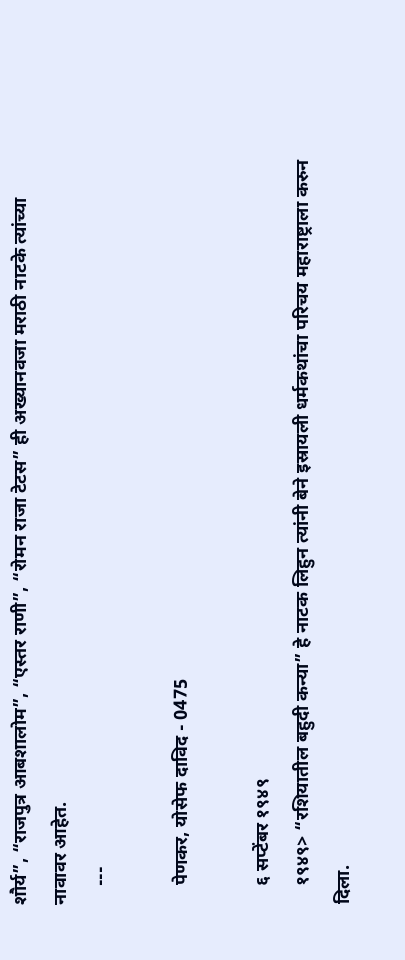शौर्य”, “राजपुत्र आबशालोम”, “एस्तर राणी”, “रोमन राजा टेटस” ही अख्यानवजा मराठी नाटके त्यांच्या नावावर आहेत.
    ---

    पेणकर, योसेफ दाविद - 0475

    ६ सप्टेंबर १९४९
    १९४९> “रशियातील बहुदी कन्या” हे नाटक लिहुन त्यांनी बेने इस्रायली धर्मकथांचा परिचय महाराष्ट्राला करुन दिला.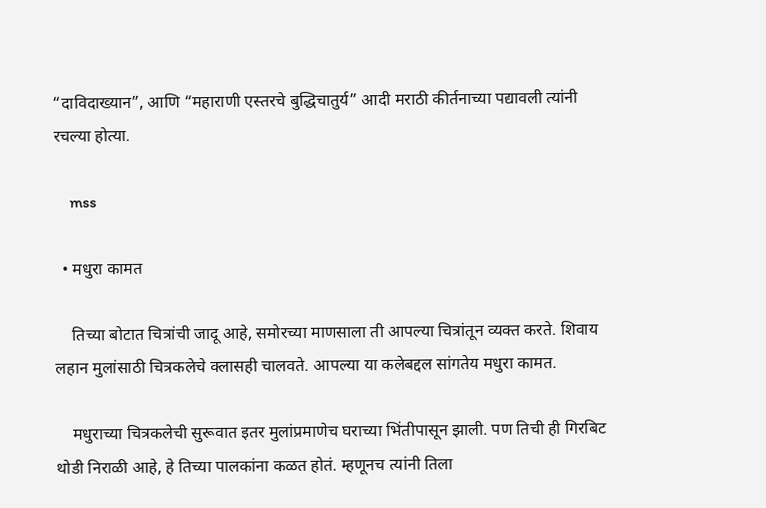“दाविदाख्यान”, आणि “महाराणी एस्तरचे बुद्धिचातुर्य” आदी मराठी कीर्तनाच्या पद्यावली त्यांनी रचल्या होत्या.

    mss

  • मधुरा कामत

    तिच्या बोटात चित्रांची जादू आहे, समोरच्या माणसाला ती आपल्या चित्रांतून व्यक्त करते. शिवाय लहान मुलांसाठी चित्रकलेचे क्लासही चालवते. आपल्या या कलेबद्दल सांगतेय मधुरा कामत.

    मधुराच्या चित्रकलेची सुरूवात इतर मुलांप्रमाणेच घराच्या भिंतीपासून झाली. पण तिची ही गिरबिट थोडी निराळी आहे, हे तिच्या पालकांना कळत होतं. म्हणूनच त्यांनी तिला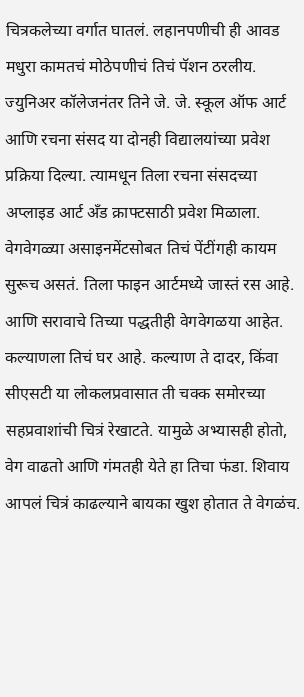चित्रकलेच्या वर्गात घातलं. लहानपणीची ही आवड मधुरा कामतचं मोठेपणीचं तिचं पॅशन ठरलीय. ज्युनिअर कॉलेजनंतर तिने जे. जे. स्कूल ऑफ आर्ट आणि रचना संसद या दोनही विद्यालयांच्या प्रवेश प्रक्रिया दिल्या. त्यामधून तिला रचना संसदच्या अप्लाइड आर्ट अँड क्राफ्टसाठी प्रवेश मिळाला. वेगवेगळ्या असाइनमेंटसोबत तिचं पेंटींगही कायम सुरूच असतं. तिला फाइन आर्टमध्ये जास्तं रस आहे. आणि सरावाचे तिच्या पद्धतीही वेगवेगळया आहेत. कल्याणला तिचं घर आहे. कल्याण ते दादर, किंवा सीएसटी या लोकलप्रवासात ती चक्क समोरच्या सहप्रवाशांची चित्रं रेखाटते. यामुळे अभ्यासही होतो, वेग वाढतो आणि गंमतही येते हा तिचा फंडा. शिवाय आपलं चित्रं काढल्याने बायका खुश होतात ते वेगळंच.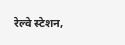रेल्वे स्टेशन,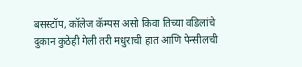बसस्टॉप, कॉलेज कॅम्पस असो किवा तिच्या वडिलांचे दुकान कुठेही गेली तरी मधुराची हात आणि पेन्सीलची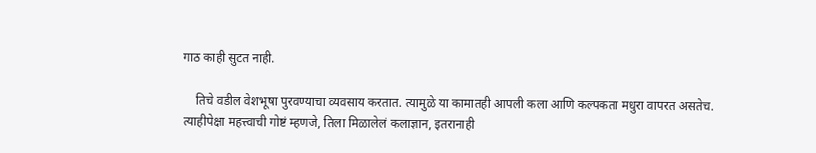गाठ काही सुटत नाही.

    तिचे वडील वेशभूषा पुरवण्याचा व्यवसाय करतात. त्यामुळे या कामातही आपली कला आणि कल्पकता मधुरा वापरत असतेच. त्याहीपेक्षा महत्त्वाची गोष्टं म्हणजे, तिला मिळालेलं कलाज्ञान, इतरानाही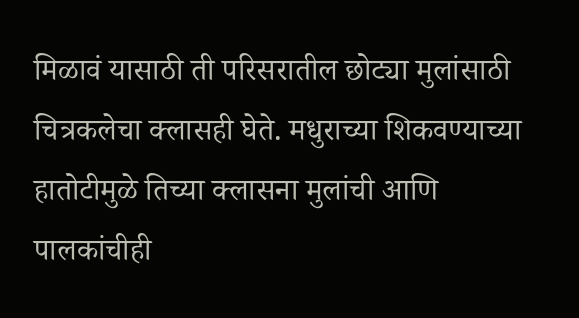मिळावं यासाठी ती परिसरातील छोट्या मुलांसाठी चित्रकलेचा क्लासही घेते. मधुराच्या शिकवण्याच्या हातोटीमुळे तिच्या क्लासना मुलांची आणि पालकांचीही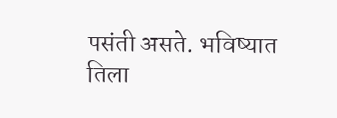पसंती असते. भविष्यात तिला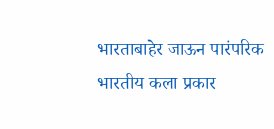भारताबाहेर जाऊन पारंपरिक भारतीय कला प्रकार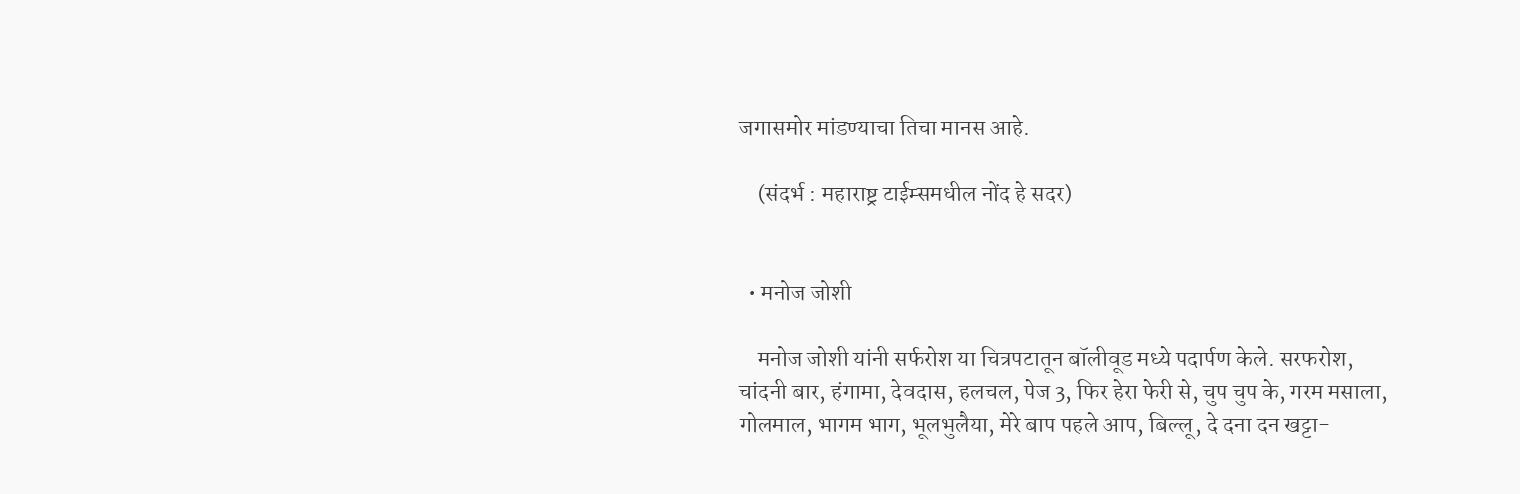जगासमोर मांडण्याचा तिचा मानस आहे.

    (संदर्भ : महाराष्ट्र टाईम्समधील नोंद हे सदर)


  • मनोज जोशी

    मनोज जोशी यांनी सर्फरोश या चित्रपटातून बॉलीवूड मध्ये पदार्पण केले. सरफरोश, चांदनी बार, हंगामा, देवदास, हलचल, पेज 3, फिर हेरा फेरी से, चुप चुप के, गरम मसाला, गोलमाल, भागम भाग, भूलभुलैया, मेरे बाप पहले आप, बिल्लू, दे दना दन खट्टा-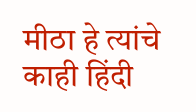मीठा हे त्यांचे काही हिंदी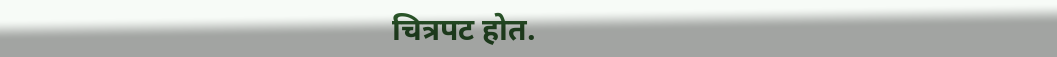चित्रपट होत.